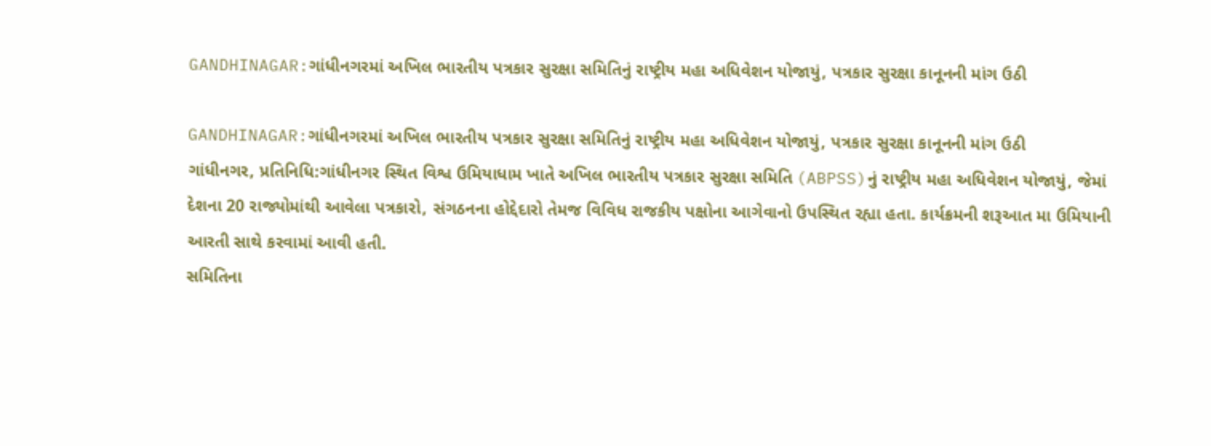GANDHINAGAR:ગાંધીનગરમાં અખિલ ભારતીય પત્રકાર સુરક્ષા સમિતિનું રાષ્ટ્રીય મહા અધિવેશન યોજાયું, પત્રકાર સુરક્ષા કાનૂનની માંગ ઉઠી

GANDHINAGAR:ગાંધીનગરમાં અખિલ ભારતીય પત્રકાર સુરક્ષા સમિતિનું રાષ્ટ્રીય મહા અધિવેશન યોજાયું, પત્રકાર સુરક્ષા કાનૂનની માંગ ઉઠી
ગાંધીનગર, પ્રતિનિધિ:ગાંધીનગર સ્થિત વિશ્વ ઉમિયાધામ ખાતે અખિલ ભારતીય પત્રકાર સુરક્ષા સમિતિ (ABPSS)નું રાષ્ટ્રીય મહા અધિવેશન યોજાયું, જેમાં દેશના 20 રાજ્યોમાંથી આવેલા પત્રકારો, સંગઠનના હોદ્દેદારો તેમજ વિવિધ રાજકીય પક્ષોના આગેવાનો ઉપસ્થિત રહ્યા હતા. કાર્યક્રમની શરૂઆત મા ઉમિયાની આરતી સાથે કરવામાં આવી હતી.
સમિતિના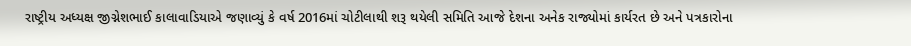રાષ્ટ્રીય અધ્યક્ષ જીગ્નેશભાઈ કાલાવાડિયાએ જણાવ્યું કે વર્ષ 2016માં ચોટીલાથી શરૂ થયેલી સમિતિ આજે દેશના અનેક રાજ્યોમાં કાર્યરત છે અને પત્રકારોના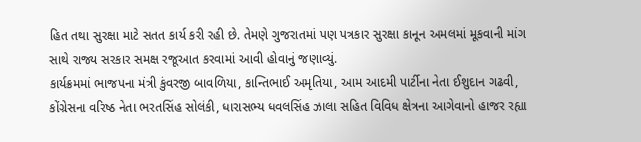હિત તથા સુરક્ષા માટે સતત કાર્ય કરી રહી છે. તેમણે ગુજરાતમાં પણ પત્રકાર સુરક્ષા કાનૂન અમલમાં મૂકવાની માંગ સાથે રાજ્ય સરકાર સમક્ષ રજૂઆત કરવામાં આવી હોવાનું જણાવ્યું.
કાર્યક્રમમાં ભાજપના મંત્રી કુંવરજી બાવળિયા, કાન્તિભાઈ અમૃતિયા, આમ આદમી પાર્ટીના નેતા ઈશુદાન ગઢવી, કોંગ્રેસના વરિષ્ઠ નેતા ભરતસિંહ સોલંકી, ધારાસભ્ય ધવલસિંહ ઝાલા સહિત વિવિધ ક્ષેત્રના આગેવાનો હાજર રહ્યા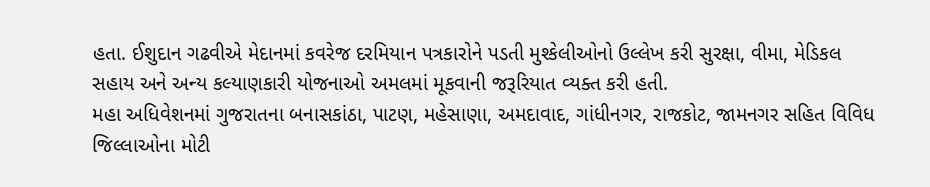હતા. ઈશુદાન ગઢવીએ મેદાનમાં કવરેજ દરમિયાન પત્રકારોને પડતી મુશ્કેલીઓનો ઉલ્લેખ કરી સુરક્ષા, વીમા, મેડિકલ સહાય અને અન્ય કલ્યાણકારી યોજનાઓ અમલમાં મૂકવાની જરૂરિયાત વ્યક્ત કરી હતી.
મહા અધિવેશનમાં ગુજરાતના બનાસકાંઠા, પાટણ, મહેસાણા, અમદાવાદ, ગાંધીનગર, રાજકોટ, જામનગર સહિત વિવિધ જિલ્લાઓના મોટી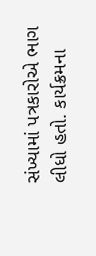સંખ્યામાં પત્રકારોએ ભાગ લીધો હતો. કાર્યક્રમના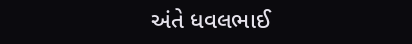અંતે ધવલભાઈ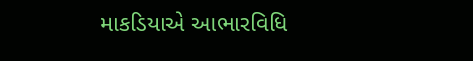માકડિયાએ આભારવિધિ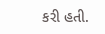કરી હતી.